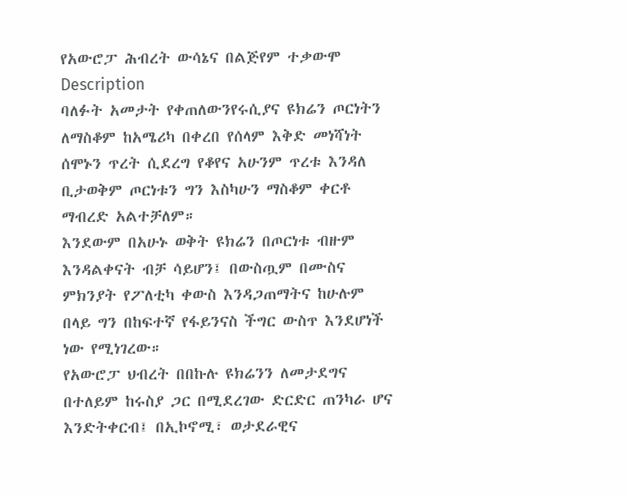የአውሮፓ ሕብረት ውሳኔና በልጅየም ተቃውሞ
Description
ባለፉት አመታት የቀጠለውንየሩሲያና ዩክሬን ጦርነትን ለማስቆም ከአሜሪካ በቀረበ የሰላም እቅድ መነሻነት ሰሞኑን ጥረት ሲደረግ የቆየና አሁንም ጥረቱ እንዳለ ቢታወቅም ጦርነቱን ግን እስካሁን ማስቆም ቀርቶ ማብረድ አልተቻለም።
እንደውም በአሁኑ ወቅት ዩክሬን በጦርነቱ ብዙም እንዳልቀናት ብቻ ሳይሆን፤ በውስጧም በሙስና ምክንያት የፖለቲካ ቀውስ እንዳጋጠማትና ከሁሉም በላይ ግን በከፍተኛ የፋይንናስ ችግር ውስጥ እንደሆነች ነው የሚነገረው።
የአውሮፓ ህብረት በበኩሉ ዩክሬንን ለመታደግና በተለይም ከሩስያ ጋር በሚደረገው ድርድር ጠንካራ ሆና እንድትቀርብ፤ በኢኮኖሚ፣ ወታደራዊና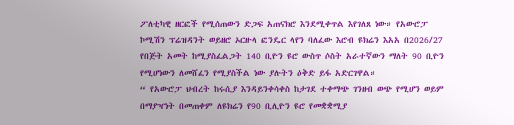ፖለቲካዊ ዘርፎች የሚሰጠውን ድጋፍ አጠናክሮ እንደሚቀጥል እየገለጸ ነው። የአውሮፓ ኮሚሽን ፕሬዝዳንት ወይዘሮ ኦርዙላ ፎንዴር ላየን ባለፈው እሮብ ዩክሬን እአአ በ2026/27 የበጅት አመት ከሚያስፈልጋት 140 ቢዮን ዩሮ ውስጥ ሶስት አራተኛውን ማለት 90 ቢዮን የሚሆነውን ለመሸፈን የሚያስችል ነው ያሉትን ዕቅድ ይፋ አድርገዋል።
“ የአውሮፓ ህብረት ከሩሲያ እንዳይንቀሳቀስ ከታገደ ተቀማጭ ገንዘብ ወጭ የሚሆን ወይም በማያዣነት በመጠቀም ለዩክሬን የ90 ቢሊዮን ዩሮ የመቋቋሚያ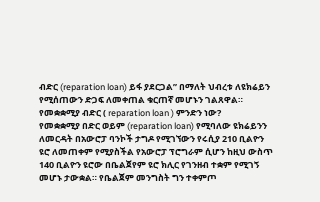ብድር (reparation loan) ይፋ ያደርጋል” በማለት ህብረቱ ለዩክሬይን የሚሰጠውን ድጋፍ ለመቀጠል ቁርጠኛ መሆኑን ገልጸዋል።
የመቋቋሚያ ብድር ( reparation loan ) ምንድን ነው?
የመቋቋሚያ በድር ወይም (reparation loan) የሚባለው ዩክሬይንን ለመርዳት በአውሮፓ ባንኮች ታግዶ የሚገኘውን የሩሲያ 210 ቢልዮን ዩሮ ለመጠቀም የሚያስችል የአውሮፓ ፕሮግራም ሲሆን ከዚህ ውስጥ 140 ቢልዮን ዩሮው በቤልጀየም ዩሮ ክሊር የገንዘብ ተቋም የሚገኝ መሆኑ ታውቋል። የቤልጀም መንግስት ግን ተቀምጦ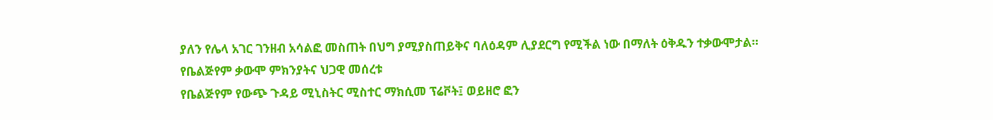ያለን የሌላ አገር ገንዘብ አሳልፎ መስጠት በህግ ያሚያስጠይቅና ባለዕዳም ሊያደርግ የሚችል ነው በማለት ዕቅዱን ተቃውሞታል።
የቤልጅየም ቃውሞ ምክንያትና ህጋዊ መሰረቱ
የቤልጅየም የውጭ ጉዳይ ሚኒስትር ሚስተር ማክሲመ ፕሬቮት፤ ወይዘሮ ፎን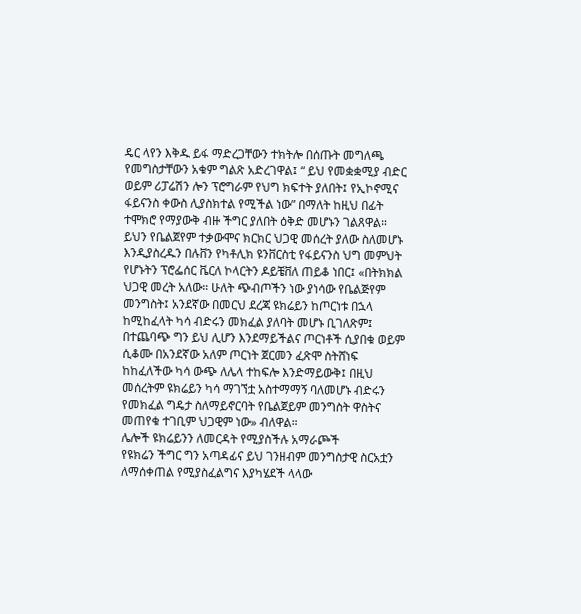ዴር ላየን እቅዱ ይፋ ማድረጋቸውን ተክትሎ በሰጡት መግለጫ የመግስታቸውን አቁም ግልጽ አድረገዋል፤ “ ይህ የመቋቋሚያ ብድር ወይም ሪፓሬሽን ሎን ፕሮግራም የህግ ክፍተት ያለበት፤ የኢኮኖሚና ፋይናንስ ቀውስ ሊያስክተል የሚችል ነው” በማለት ከዚህ በፊት ተሞክሮ የማያውቅ ብዙ ችግር ያለበት ዕቅድ መሆኑን ገልጸዋል።
ይህን የቤልጀየም ተቃውሞና ክርክር ህጋዊ መሰረት ያለው ስለመሆኑ እንዲያስረዱን በሉቨን የካቶሊክ ዩንቨርስቲ የፋይናንስ ህግ መምህት የሆኑትን ፕሮፌሰር ቬርለ ኮላርትን ዶይቼቨለ ጠይቆ ነበር፤ «በትክክል ህጋዊ መረት አለው። ሁለት ጭብጦችን ነው ያነሳው የቤልጅየም መንግስት፤ አንደኛው በመርህ ደረጃ ዩክሬይን ከጦርነቱ በኋላ ከሚከፈላት ካሳ ብድሩን መክፈል ያለባት መሆኑ ቢገለጽም፤ በተጨባጭ ግን ይህ ሊሆን እንደማይችልና ጦርነቶች ሲያበቁ ወይም ሲቆሙ በአንደኛው አለም ጦርነት ጀርመን ፈጽሞ ስትሸነፍ ከከፈለችው ካሳ ውጭ ለሌላ ተከፍሎ እንድማይውቅ፤ በዚህ መሰረትም ዩክሬይን ካሳ ማገኘቷ አስተማማኝ ባለመሆኑ ብድሩን የመክፈል ግዴታ ስለማይኖርባት የቤልጀይም መንግስት ዋስትና መጠየቁ ተገቢም ህጋዊም ነው» ብለዋል።
ሌሎች ዩክሬይንን ለመርዳት የሚያስችሉ አማራጮች
የዩክሬን ችግር ግን አጣዳፊና ይህ ገንዘብም መንግስታዊ ስርአቷን ለማሰቀጠል የሚያስፈልግና እያካሄደች ላላው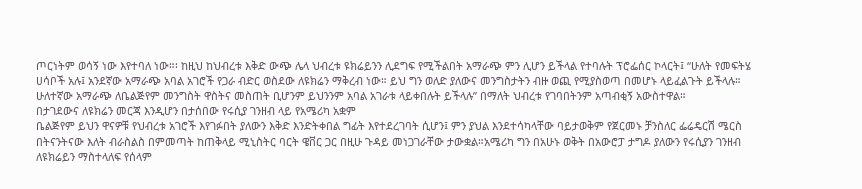ጦርነትም ወሳኝ ነው እየተባለ ነው።፡ ከዚህ ከህብረቱ እቅድ ውጭ ሌላ ህብረቱ ዩክሬይንን ሊደግፍ የሚችልበት አማራጭ ምን ሊሆን ይችላል የተባሉት ፕሮፌሰር ኮላርት፤ “ሁለት የመፍትሄ ሀሳቦች አሉ፤ አንደኛው አማራጭ አባል አገሮች የጋራ ብድር ወስደው ለዩክሬን ማቅረብ ነው። ይህ ግን ወለድ ያለውና መንግስታትን ብዙ ወጪ የሚያስወጣ በመሆኑ ላይፈልጉት ይችላሉ። ሁለተኛው አማራጭ ለቤልጅየም መንግስት ዋስትና መስጠት ቢሆንም ይህንንም አባል አገራቱ ላይቀበሉት ይችላሉ” በማለት ህብረቱ የገባበትንም አጣብቂኝ አውስተዋል።
በታገደውና ለዩክሬን መርጃ እንዲሆን በታሰበው የሩሲያ ገንዘብ ላይ የአሜሪካ አቋም
ቤልጅየም ይህን ዋናዎቹ የህብረቱ አገሮች እየገፉበት ያለውን እቅድ እንድትቀበል ግፊት እየተደረገባት ሲሆን፤ ምን ያህል እንደተሳካላቸው ባይታወቅም የጀርመኑ ቻንስለር ፌሬዴርሽ ሜርስ በትናንትናው እለት ብራስልስ በምመጣት ከጠቅላይ ሚኒስትር ባርት ዌቨር ጋር በዚሁ ጉዳይ መነጋገራቸው ታውቋል።አሜሪካ ግን በአሁኑ ወቅት በአውሮፓ ታግዶ ያለውን የሩሲያን ገንዘብ ለዩክሬይን ማስተላለፍ የሰላም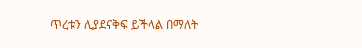ጥረቱን ሊያደናቅፍ ይችላል በማለት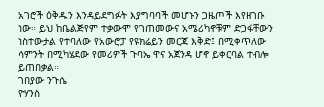አገሮች ዕቅዱን እንዳይደግፉት እያግባባች መሆኑን ጋዜጦች እየዘገቡ ነው። ይህ ከቤልጅየም ተቃውሞ የገጠመውና አሜሪካኖቹም ድጋፋቸውን ነስተውታል የተባለው የአውሮፓ የዩክሬይን መርጃ እቅድ፤ በሚቀጥለው ሳምንት በሚካሄደው የመሪዎች ጉባኤ ዋና አጀንዳ ሆኖ ይቀርባል ተብሎ ይጠበቃል።
ገበያው ንጉሴ
ዮሃንስ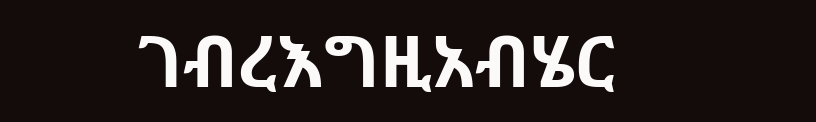ገብረእግዚአብሄር